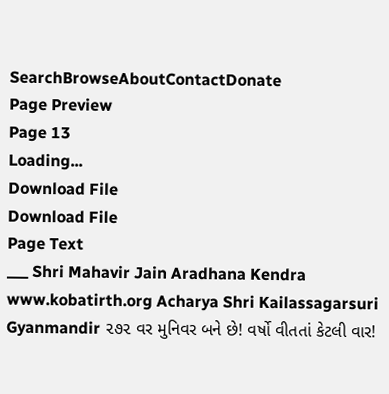SearchBrowseAboutContactDonate
Page Preview
Page 13
Loading...
Download File
Download File
Page Text
___ Shri Mahavir Jain Aradhana Kendra www.kobatirth.org Acharya Shri Kailassagarsuri Gyanmandir ૨૭૨ વર મુનિવર બને છે! વર્ષો વીતતાં કેટલી વાર!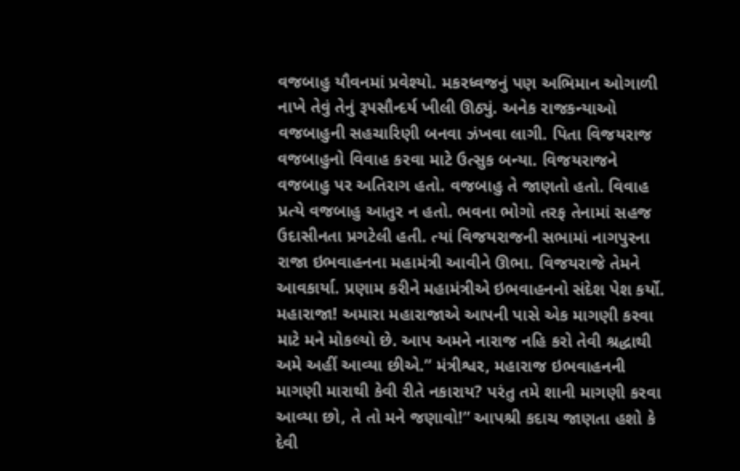વજબાહુ યૌવનમાં પ્રવેશ્યો. મકરધ્વજનું પણ અભિમાન ઓગાળી નાખે તેવું તેનું રૂપસૌન્દર્ય ખીલી ઊઠ્યું. અનેક રાજકન્યાઓ વજબાહુની સહચારિણી બનવા ઝંખવા લાગી. પિતા વિજયરાજ વજબાહુનો વિવાહ કરવા માટે ઉત્સુક બન્યા. વિજયરાજને વજબાહુ પર અતિરાગ હતો. વજબાહુ તે જાણતો હતો. વિવાહ પ્રત્યે વજબાહુ આતુર ન હતો. ભવના ભોગો તરફ તેનામાં સહજ ઉદાસીનતા પ્રગટેલી હતી. ત્યાં વિજયરાજની સભામાં નાગપુરના રાજા ઇભવાહનના મહામંત્રી આવીને ઊભા. વિજયરાજે તેમને આવકાર્યા. પ્રણામ કરીને મહામંત્રીએ ઇભવાહનનો સંદેશ પેશ કર્યો. મહારાજા! અમારા મહારાજાએ આપની પાસે એક માગણી કરવા માટે મને મોકલ્યો છે. આપ અમને નારાજ નહિ કરો તેવી શ્રદ્ધાથી અમે અહીં આવ્યા છીએ.” મંત્રીશ્વર, મહારાજ ઇભવાહનની માગણી મારાથી કેવી રીતે નકારાય? પરંતુ તમે શાની માગણી કરવા આવ્યા છો, તે તો મને જણાવો!” આપશ્રી કદાચ જાણતા હશો કે દેવી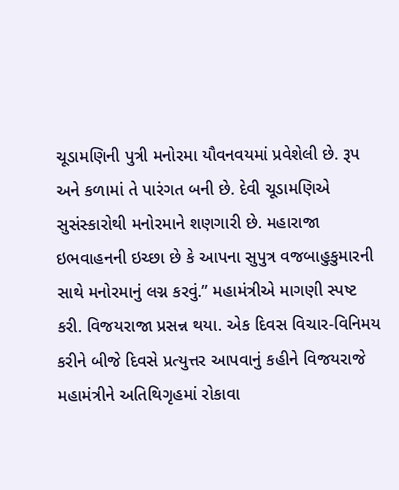ચૂડામણિની પુત્રી મનોરમા યૌવનવયમાં પ્રવેશેલી છે. રૂપ અને કળામાં તે પારંગત બની છે. દેવી ચૂડામણિએ સુસંસ્કારોથી મનોરમાને શણગારી છે. મહારાજા ઇભવાહનની ઇચ્છા છે કે આપના સુપુત્ર વજબાહુકુમારની સાથે મનોરમાનું લગ્ન કરવું.” મહામંત્રીએ માગણી સ્પષ્ટ કરી. વિજયરાજા પ્રસન્ન થયા. એક દિવસ વિચાર-વિનિમય કરીને બીજે દિવસે પ્રત્યુત્તર આપવાનું કહીને વિજયરાજે મહામંત્રીને અતિથિગૃહમાં રોકાવા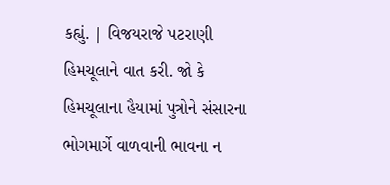કહ્યું. | વિજયરાજે પટરાણી હિમચૂલાને વાત કરી. જો કે હિમચૂલાના હૈયામાં પુત્રોને સંસારના ભોગમાર્ગે વાળવાની ભાવના ન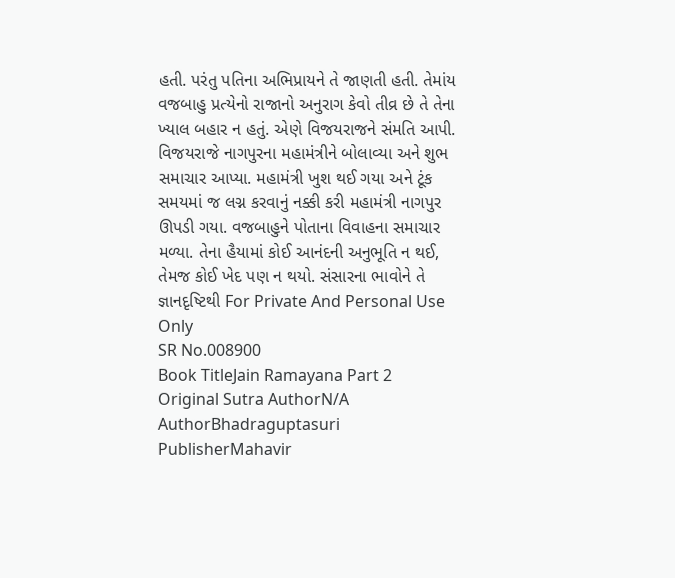હતી. પરંતુ પતિના અભિપ્રાયને તે જાણતી હતી. તેમાંય વજબાહુ પ્રત્યેનો રાજાનો અનુરાગ કેવો તીવ્ર છે તે તેના ખ્યાલ બહાર ન હતું. એણે વિજયરાજને સંમતિ આપી. વિજયરાજે નાગપુરના મહામંત્રીને બોલાવ્યા અને શુભ સમાચાર આપ્યા. મહામંત્રી ખુશ થઈ ગયા અને ટૂંક સમયમાં જ લગ્ન કરવાનું નક્કી કરી મહામંત્રી નાગપુર ઊપડી ગયા. વજબાહુને પોતાના વિવાહના સમાચાર મળ્યા. તેના હૈયામાં કોઈ આનંદની અનુભૂતિ ન થઈ, તેમજ કોઈ ખેદ પણ ન થયો. સંસારના ભાવોને તે જ્ઞાનદૃષ્ટિથી For Private And Personal Use Only
SR No.008900
Book TitleJain Ramayana Part 2
Original Sutra AuthorN/A
AuthorBhadraguptasuri
PublisherMahavir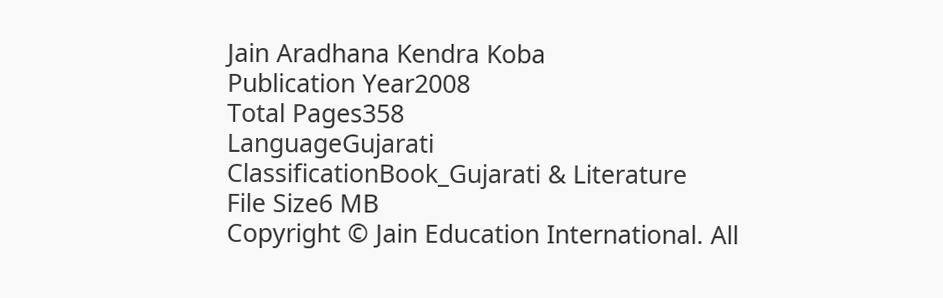Jain Aradhana Kendra Koba
Publication Year2008
Total Pages358
LanguageGujarati
ClassificationBook_Gujarati & Literature
File Size6 MB
Copyright © Jain Education International. All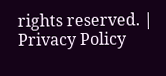rights reserved. | Privacy Policy